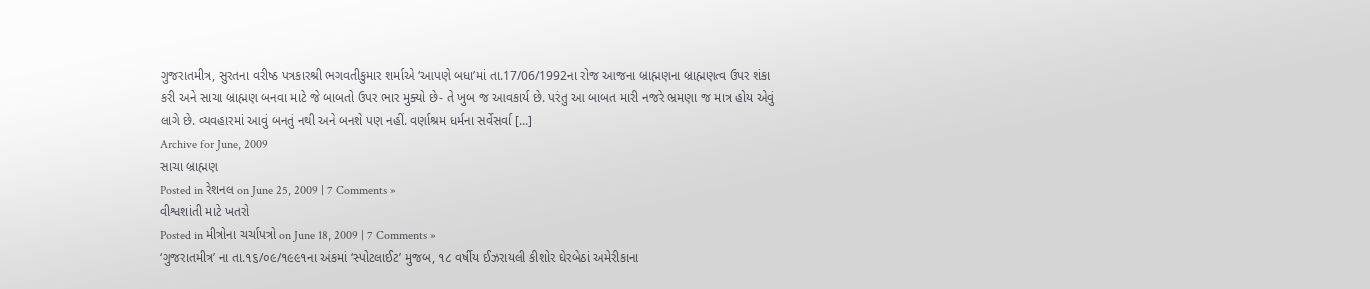ગુજરાતમીત્ર, સુરતના વરીષ્ઠ પત્રકારશ્રી ભગવતીકુમાર શર્માએ ‘આપણે બધા’માં તા.17/06/1992ના રોજ આજના બ્રાહ્મણના બ્રાહ્મણત્વ ઉપર શંકા કરી અને સાચા બ્રાહ્મણ બનવા માટે જે બાબતો ઉપર ભાર મુક્યો છે- તે ખુબ જ આવકાર્ય છે. પરંતુ આ બાબત મારી નજરે ભ્રમણા જ માત્ર હોય એવું લાગે છે. વ્યવહારમાં આવું બનતું નથી અને બનશે પણ નહીં. વર્ણાશ્રમ ધર્મના સર્વેસર્વા [...]
Archive for June, 2009
સાચા બ્રાહ્મણ
Posted in રેશનલ on June 25, 2009 | 7 Comments »
વીશ્વશાંતી માટે ખતરો
Posted in મીત્રોના ચર્ચાપત્રો on June 18, 2009 | 7 Comments »
‘ગુજરાતમીત્ર’ ના તા.૧૬/૦૯/૧૯૯૧ના અંકમાં ‘સ્પોટલાઈટ’ મુજબ, ૧૮ વર્ષીય ઈઝરાયલી કીશોર ઘેરબેઠાં અમેરીકાના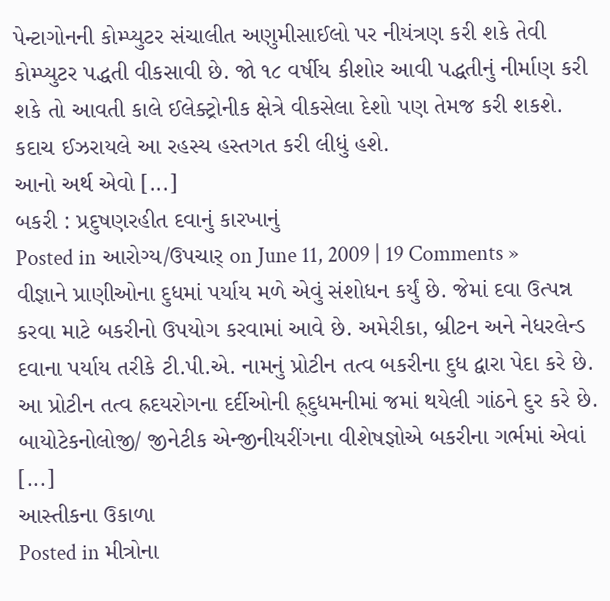પેન્ટાગોનની કોમ્પ્યુટર સંચાલીત અણુમીસાઈલો પર નીયંત્રણ કરી શકે તેવી કોમ્પ્યુટર પદ્ધતી વીકસાવી છે. જો ૧૮ વર્ષીય કીશોર આવી પદ્ધતીનું નીર્માણ કરી શકે તો આવતી કાલે ઈલેક્ટ્રોનીક ક્ષેત્રે વીકસેલા દેશો પણ તેમજ કરી શકશે. કદાચ ઈઝરાયલે આ રહસ્ય હસ્તગત કરી લીધું હશે.
આનો અર્થ એવો [...]
બકરી : પ્રદુષણરહીત દવાનું કારખાનું
Posted in આરોગ્ય/ઉપચાર્ on June 11, 2009 | 19 Comments »
વીજ્ઞાને પ્રાણીઓના દુધમાં પર્યાય મળે એવું સંશોધન કર્યું છે. જેમાં દવા ઉત્પન્ન કરવા માટે બકરીનો ઉપયોગ કરવામાં આવે છે. અમેરીકા, બ્રીટન અને નેધરલેન્ડ દવાના પર્યાય તરીકે ટી.પી.એ. નામનું પ્રોટીન તત્વ બકરીના દુધ દ્વારા પેદા કરે છે. આ પ્રોટીન તત્વ હ્રદયરોગના દર્દીઓની હ્ર્દુધમનીમાં જમાં થયેલી ગાંઠને દુર કરે છે. બાયોટેકનોલોજી/ જીનેટીક એન્જીનીયરીંગના વીશેષજ્ઞોએ બકરીના ગર્ભમાં એવાં [...]
આસ્તીકના ઉકાળા
Posted in મીત્રોના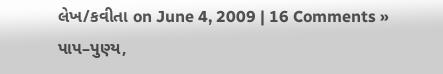લેખ/કવીતા on June 4, 2009 | 16 Comments »
પાપ–પુણ્ય,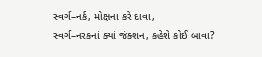સ્વર્ગ–નર્ક, મોક્ષના કરે દાવા,
સ્વર્ગ–નરકનાં ક્યાં જંક્શન, કહેશે કોઈ બાવા?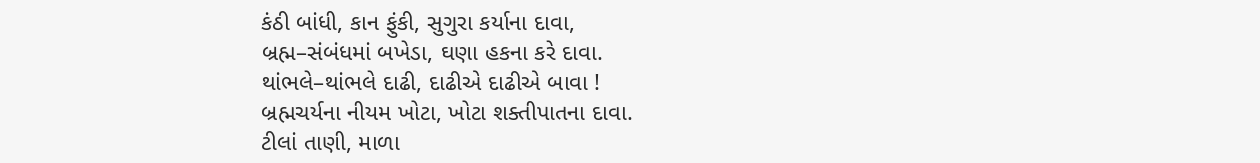કંઠી બાંધી, કાન ફુંકી, સુગુરા કર્યાના દાવા,
બ્રહ્મ–સંબંધમાં બખેડા, ઘણા હકના કરે દાવા.
થાંભલે–થાંભલે દાઢી, દાઢીએ દાઢીએ બાવા !
બ્રહ્મચર્યના નીયમ ખોટા, ખોટા શક્તીપાતના દાવા.
ટીલાં તાણી, માળા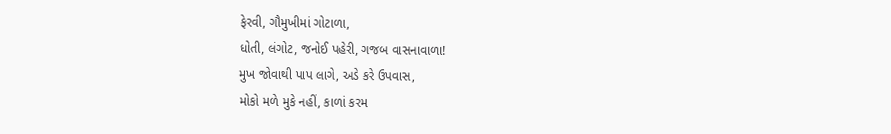ફેરવી, ગૌમુખીમાં ગોટાળા,
ધોતી, લંગોટ, જનોઈ પહેરી, ગજબ વાસનાવાળા!
મુખ જોવાથી પાપ લાગે, અડે કરે ઉપવાસ,
મોકો મળે મુકે નહીં, કાળાં કરમ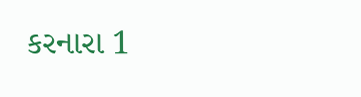કરનારા 1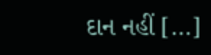દાન નહીં [...]